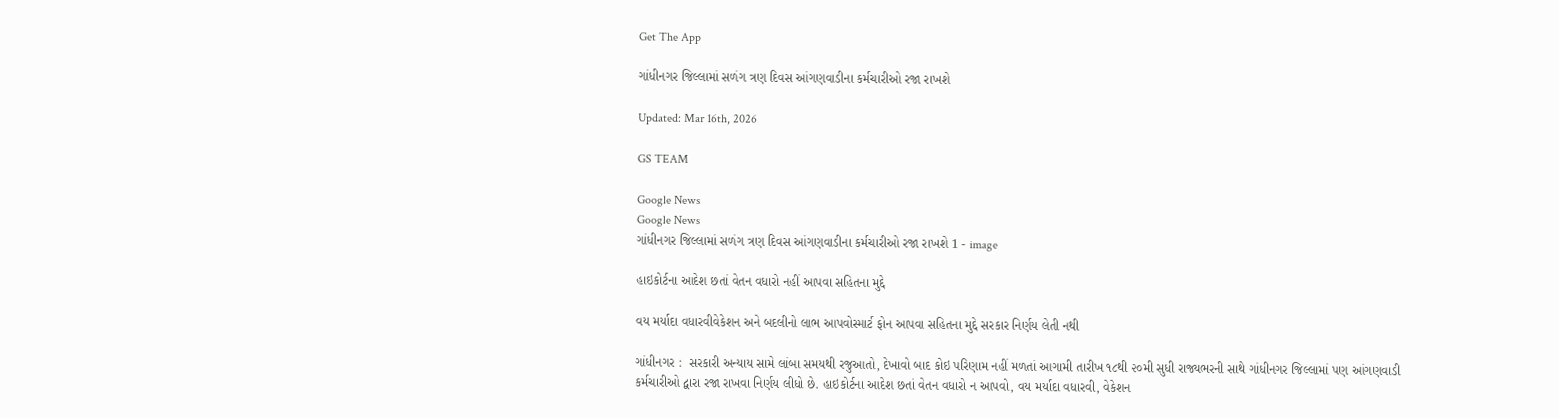Get The App

ગાંધીનગર જિલ્લામાં સળંગ ત્રણ દિવસ આંગણવાડીના કર્મચારીઓ રજા રાખશે

Updated: Mar 16th, 2026

GS TEAM

Google News
Google News
ગાંધીનગર જિલ્લામાં સળંગ ત્રણ દિવસ આંગણવાડીના કર્મચારીઓ રજા રાખશે 1 - image

હાઇકોર્ટના આદેશ છતાં વેતન વધારો નહીં આપવા સહિતના મુદ્દે

વય મર્યાદા વધારવીવેકેશન અને બદલીનો લાભ આપવોસ્માર્ટ ફોન આપવા સહિતના મુદ્દે સરકાર નિર્ણય લેતી નથી

ગાંધીનગર :  સરકારી અન્યાય સામે લાંબા સમયથી રજુઆતો, દેખાવો બાદ કોઇ પરિણામ નહીં મળતાં આગામી તારીખ ૧૮થી ૨૦મી સુધી રાજ્યભરની સાથે ગાંધીનગર જિલ્લામાં પણ આંગણવાડી કર્મચારીઓ દ્વારા રજા રાખવા નિર્ણય લીધો છે. હાઇકોર્ટના આદેશ છતાં વેતન વધારો ન આપવો, વય મર્યાદા વધારવી, વેકેશન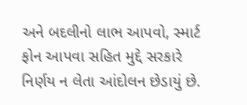અને બદલીનો લાભ આપવો, સ્માર્ટ ફોન આપવા સહિત મુદ્દે સરકારે નિર્ણય ન લેતા આંદોલન છેડાયું છે.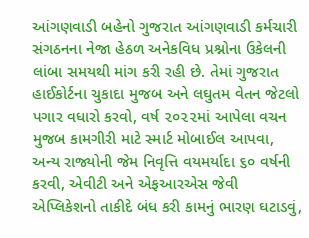આંગણવાડી બહેનો ગુજરાત આંગણવાડી કર્મચારી સંગઠનના નેજા હેઠળ અનેકવિધ પ્રશ્નોના ઉકેલની લાંબા સમયથી માંગ કરી રહી છે. તેમાં ગુજરાત હાઈકોર્ટના ચુકાદા મુજબ અને લઘુતમ વેતન જેટલો પગાર વધારો કરવો, વર્ષ ૨૦૨૨માં આપેલા વચન મુજબ કામગીરી માટે સ્માર્ટ મોબાઈલ આપવા, અન્ય રાજ્યોની જેમ નિવૃત્તિ વયમર્યાદા ૬૦ વર્ષની કરવી, એવીટી અને એફઆરએસ જેવી એપ્લિકેશનો તાકીદે બંધ કરી કામનું ભારણ ઘટાડવું,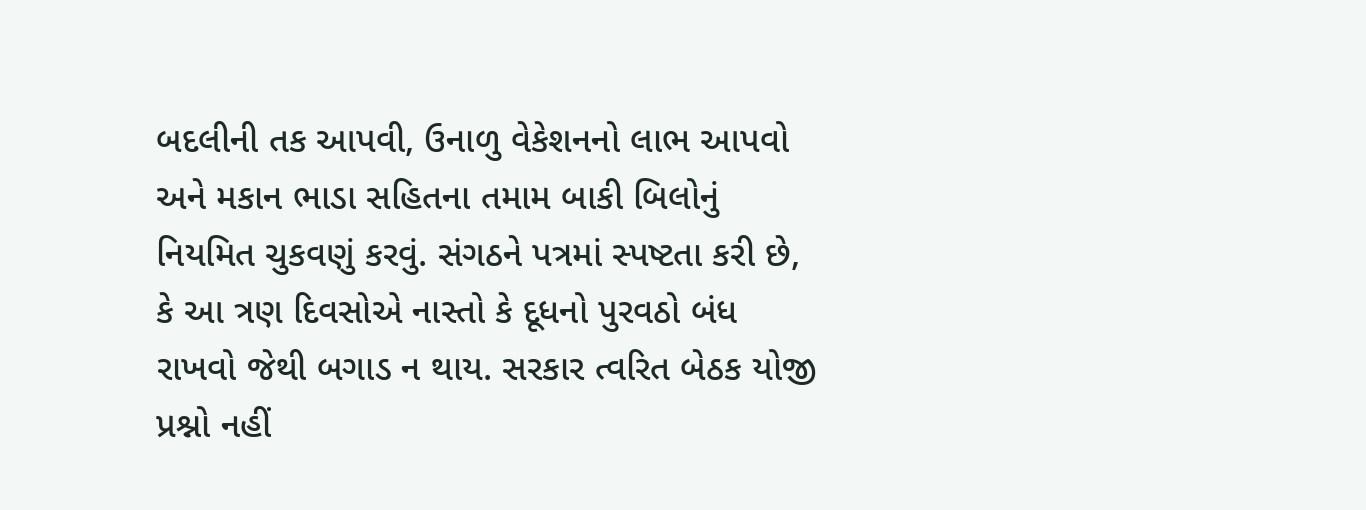બદલીની તક આપવી, ઉનાળુ વેકેશનનો લાભ આપવો અને મકાન ભાડા સહિતના તમામ બાકી બિલોનું નિયમિત ચુકવણું કરવું. સંગઠને પત્રમાં સ્પષ્ટતા કરી છે, કે આ ત્રણ દિવસોએ નાસ્તો કે દૂધનો પુરવઠો બંધ રાખવો જેથી બગાડ ન થાય. સરકાર ત્વરિત બેઠક યોજી પ્રશ્નો નહીં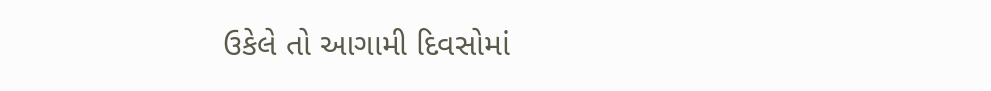ઉકેલે તો આગામી દિવસોમાં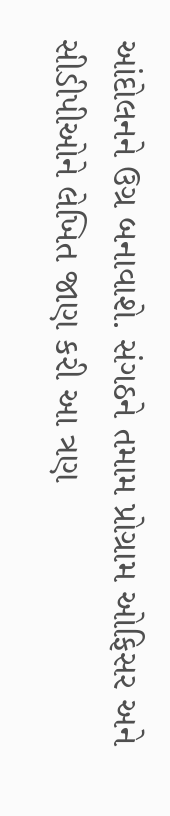આંદોલનને ઉગ્ર બનાવાશે. સંગઠને તમામ પ્રોગ્રામ ઓફિસર અને સીડીપીઓને લેખિત જાણ કરી આ ત્રણ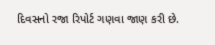દિવસનો રજા રિપોર્ટ ગણવા જાણ કરી છે.